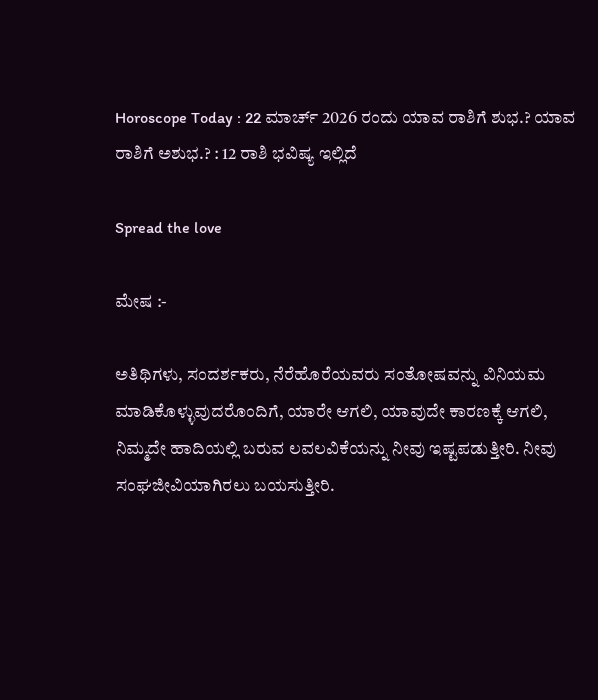Horoscope Today : 22 ಮಾರ್ಚ್ 2026 ರಂದು ಯಾವ ರಾಶಿಗೆ ಶುಭ.? ಯಾವ ರಾಶಿಗೆ ಅಶುಭ.? : 12 ರಾಶಿ ಭವಿಷ್ಯ ಇಲ್ಲಿದೆ

Spread the love

ಮೇಷ :-

ಅತಿಥಿಗಳು, ಸಂದರ್ಶಕರು, ನೆರೆಹೊರೆಯವರು ಸಂತೋಷವನ್ನು ವಿನಿಯಮ ಮಾಡಿಕೊಳ್ಳುವುದರೊಂದಿಗೆ, ಯಾರೇ ಆಗಲಿ, ಯಾವುದೇ ಕಾರಣಕ್ಕೆ ಆಗಲಿ, ನಿಮ್ಮದೇ ಹಾದಿಯಲ್ಲಿ ಬರುವ ಲವಲವಿಕೆಯನ್ನು ನೀವು ಇಷ್ಟಪಡುತ್ತೀರಿ. ನೀವು ಸಂಘಜೀವಿಯಾಗಿರಲು ಬಯಸುತ್ತೀರಿ.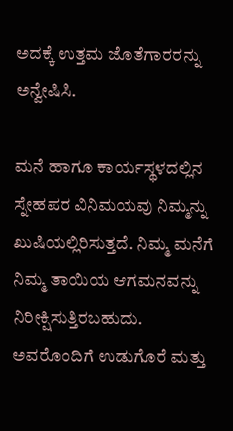ಅದಕ್ಕೆ ಉತ್ತಮ ಜೊತೆಗಾರರನ್ನು ಅನ್ವೇಷಿಸಿ.

ಮನೆ ಹಾಗೂ ಕಾರ್ಯಸ್ಥಳದಲ್ಲಿನ ಸ್ನೇಹಪರ ವಿನಿಮಯವು ನಿಮ್ಮನ್ನು ಖುಷಿಯಲ್ಲಿರಿಸುತ್ತದೆ. ನಿಮ್ಮ ಮನೆಗೆ ನಿಮ್ಮ ತಾಯಿಯ ಆಗಮನವನ್ನು ನಿರೀಕ್ಷಿಸುತ್ತಿರಬಹುದು. ಅವರೊಂದಿಗೆ ಉಡುಗೊರೆ ಮತ್ತು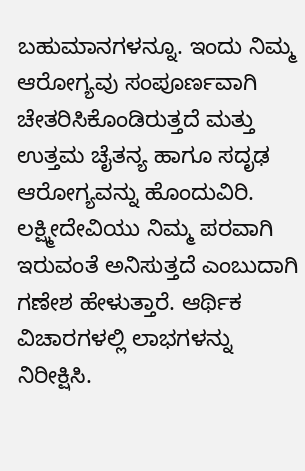ಬಹುಮಾನಗಳನ್ನೂ. ಇಂದು ನಿಮ್ಮ ಆರೋಗ್ಯವು ಸಂಪೂರ್ಣವಾಗಿ ಚೇತರಿಸಿಕೊಂಡಿರುತ್ತದೆ ಮತ್ತು ಉತ್ತಮ ಚೈತನ್ಯ ಹಾಗೂ ಸದೃಢ ಆರೋಗ್ಯವನ್ನು ಹೊಂದುವಿರಿ. ಲಕ್ಷ್ಮೀದೇವಿಯು ನಿಮ್ಮ ಪರವಾಗಿ ಇರುವಂತೆ ಅನಿಸುತ್ತದೆ ಎಂಬುದಾಗಿ ಗಣೇಶ ಹೇಳುತ್ತಾರೆ. ಆರ್ಥಿಕ ವಿಚಾರಗಳಲ್ಲಿ ಲಾಭಗಳನ್ನು ನಿರೀಕ್ಷಿಸಿ.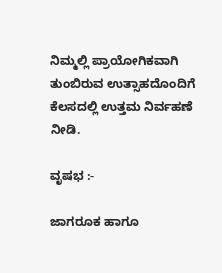ನಿಮ್ಮಲ್ಲಿ ಪ್ರಾಯೋಗಿಕವಾಗಿ ತುಂಬಿರುವ ಉತ್ಸಾಹದೊಂದಿಗೆ ಕೆಲಸದಲ್ಲಿ ಉತ್ತಮ ನಿರ್ವಹಣೆ ನೀಡಿ.

ವೃಷಭ :-

ಜಾಗರೂಕ ಹಾಗೂ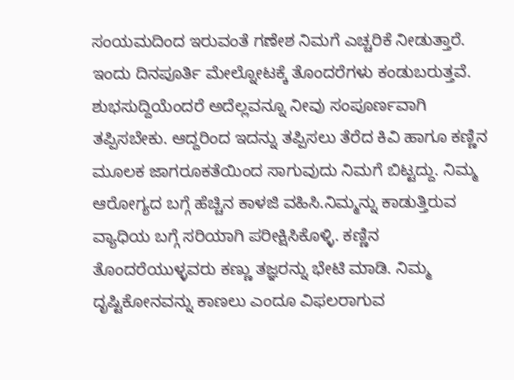ಸಂಯಮದಿಂದ ಇರುವಂತೆ ಗಣೇಶ ನಿಮಗೆ ಎಚ್ಚರಿಕೆ ನೀಡುತ್ತಾರೆ. ಇಂದು ದಿನಪೂರ್ತಿ ಮೇಲ್ನೋಟಕ್ಕೆ ತೊಂದರೆಗಳು ಕಂಡುಬರುತ್ತವೆ. ಶುಭಸುದ್ದಿಯೆಂದರೆ ಅದೆಲ್ಲವನ್ನೂ ನೀವು ಸಂಪೂರ್ಣವಾಗಿ ತಪ್ಪಿಸಬೇಕು. ಆದ್ದರಿಂದ ಇದನ್ನು ತಪ್ಪಿಸಲು ತೆರೆದ ಕಿವಿ ಹಾಗೂ ಕಣ್ಣಿನ ಮೂಲಕ ಜಾಗರೂಕತೆಯಿಂದ ಸಾಗುವುದು ನಿಮಗೆ ಬಿಟ್ಟದ್ದು. ನಿಮ್ಮ ಆರೋಗ್ಯದ ಬಗ್ಗೆ ಹೆಚ್ಚಿನ ಕಾಳಜಿ ವಹಿಸಿ.ನಿಮ್ಮನ್ನು ಕಾಡುತ್ತಿರುವ ವ್ಯಾಧಿಯ ಬಗ್ಗೆ ಸರಿಯಾಗಿ ಪರೀಕ್ಷಿಸಿಕೊಳ್ಳಿ. ಕಣ್ಣಿನ ತೊಂದರೆಯುಳ್ಳವರು ಕಣ್ಣು ತಜ್ಞರನ್ನು ಭೇಟಿ ಮಾಡಿ. ನಿಮ್ಮ ದೃಷ್ಟಿಕೋನವನ್ನು ಕಾಣಲು ಎಂದೂ ವಿಫಲರಾಗುವ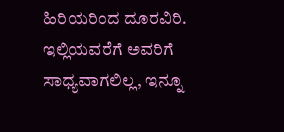ಹಿರಿಯರಿಂದ ದೂರವಿರಿ. ಇಲ್ಲಿಯವರೆಗೆ ಅವರಿಗೆ ಸಾಧ್ಯವಾಗಲಿಲ್ಲ, ಇನ್ನೂ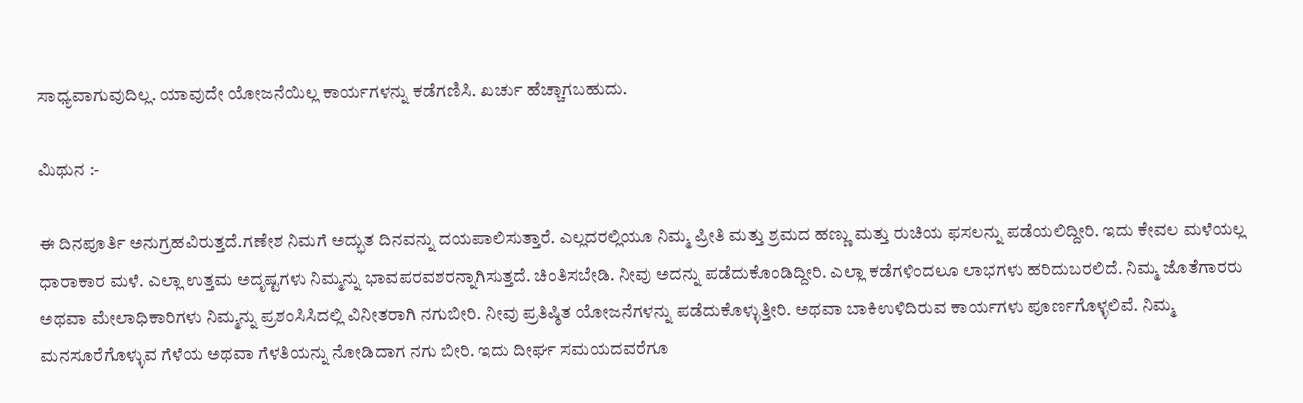ಸಾಧ್ಯವಾಗುವುದಿಲ್ಲ. ಯಾವುದೇ ಯೋಜನೆಯಿಲ್ಲ ಕಾರ್ಯಗಳನ್ನು ಕಡೆಗಣಿಸಿ. ಖರ್ಚು ಹೆಚ್ಚಾಗಬಹುದು.

ಮಿಥುನ :-

ಈ ದಿನಪೂರ್ತಿ ಅನುಗ್ರಹವಿರುತ್ತದೆ.ಗಣೇಶ ನಿಮಗೆ ಅದ್ಭುತ ದಿನವನ್ನು ದಯಪಾಲಿಸುತ್ತಾರೆ. ಎಲ್ಲದರಲ್ಲಿಯೂ ನಿಮ್ಮ ಪ್ರೀತಿ ಮತ್ತು ಶ್ರಮದ ಹಣ್ಣು ಮತ್ತು ರುಚಿಯ ಫಸಲನ್ನು ಪಡೆಯಲಿದ್ದೀರಿ. ಇದು ಕೇವಲ ಮಳೆಯಲ್ಲ ಧಾರಾಕಾರ ಮಳೆ. ಎಲ್ಲಾ ಉತ್ತಮ ಅದೃಷ್ಟಗಳು ನಿಮ್ಮನ್ನು ಭಾವಪರವಶರನ್ನಾಗಿಸುತ್ತದೆ. ಚಿಂತಿಸಬೇಡಿ. ನೀವು ಅದನ್ನು ಪಡೆದುಕೊಂಡಿದ್ದೀರಿ. ಎಲ್ಲಾ ಕಡೆಗಳಿಂದಲೂ ಲಾಭಗಳು ಹರಿದುಬರಲಿದೆ. ನಿಮ್ಮ ಜೊತೆಗಾರರು ಅಥವಾ ಮೇಲಾಧಿಕಾರಿಗಳು ನಿಮ್ಮನ್ನು ಪ್ರಶಂಸಿಸಿದಲ್ಲಿ ವಿನೀತರಾಗಿ ನಗುಬೀರಿ. ನೀವು ಪ್ರತಿಷ್ಠಿತ ಯೋಜನೆಗಳನ್ನು ಪಡೆದುಕೊಳ್ಳುತ್ತೀರಿ. ಅಥವಾ ಬಾಕಿಉಳಿದಿರುವ ಕಾರ್ಯಗಳು ಪೂರ್ಣಗೊಳ್ಳಲಿವೆ. ನಿಮ್ಮ ಮನಸೂರೆಗೊಳ್ಳುವ ಗೆಳೆಯ ಅಥವಾ ಗೆಳತಿಯನ್ನು ನೋಡಿದಾಗ ನಗು ಬೀರಿ. ಇದು ದೀರ್ಘ ಸಮಯದವರೆಗೂ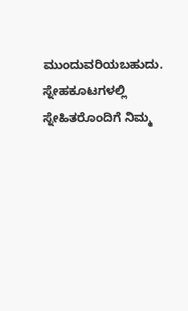ಮುಂದುವರಿಯಬಹುದು. ಸ್ನೇಹಕೂಟಗಳಲ್ಲಿ ಸ್ನೇಹಿತರೊಂದಿಗೆ ನಿಮ್ಮ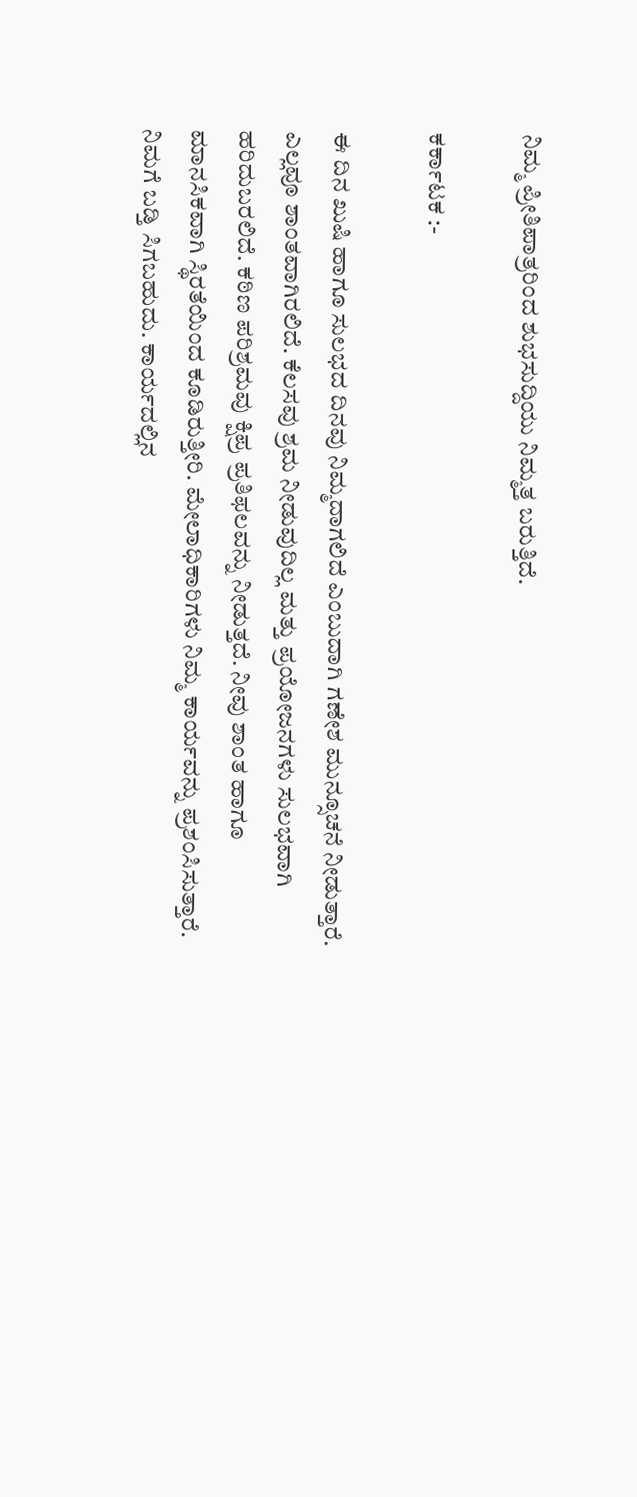ನಿಮ್ಮ ಪ್ರೀತಿಪಾತ್ರರಿಂದ ಶುಭಸುದ್ದಿಯು ನಿಮ್ಮತ್ತ ಬರುತ್ತಿದೆ.

ಕರ್ಕಾಟಕ :-

ಈ ದಿನ ಖುಷಿ ಹಾಗೂ ಸುಲಭದ ದಿನವು ನಿಮ್ಮದಾಗಲಿದೆ ಎಂಬುದಾಗಿ ಗಣೇಶ ಮುನ್ಸೂಚನೆ ನೀಡುತ್ತಾರೆ. ಎಲ್ಲವೂ ಶಾಂತವಾಗಿರಲಿದೆ. ಕೆಲಸವು ಶ್ರಮ ನೀಡುವುದಿಲ್ಲ ಮತ್ತು ಪ್ರಯೋಜನಗಳು ಸುಲಭವಾಗಿ ಹರಿದುಬರಲಿದೆ. ಕಠಿಣ ಪರಿಶ್ರಮವು ಕ್ಷಿಪ್ರ ಪ್ರತಿಫಲವನ್ನು ನೀಡುತ್ತದೆ. ನೀವು ಶಾಂತ ಹಾಗೂ ಮಾನಸಿಕವಾಗಿ ಸ್ಥಿರತೆಯಿಂದ ಕೂಡಿರುತ್ತೀರಿ. ಮೇಲಾಧಿಕಾರಿಗಳು ನಿಮ್ಮ ಕಾರ್ಯವನ್ನು ಪ್ರಶಂಸಿಸುತ್ತಾರೆ. ನಿಮಗೆ ಬಡ್ತಿ ಸಿಗಬಹುದು. ಕಾರ್ಯದಲ್ಲಿನ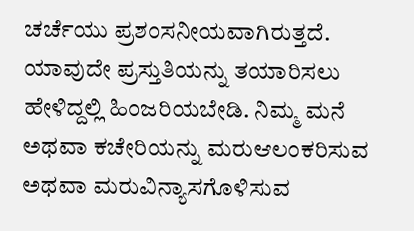ಚರ್ಚೆಯು ಪ್ರಶಂಸನೀಯವಾಗಿರುತ್ತದೆ. ಯಾವುದೇ ಪ್ರಸ್ತುತಿಯನ್ನು ತಯಾರಿಸಲು ಹೇಳಿದ್ದಲ್ಲಿ ಹಿಂಜರಿಯಬೇಡಿ. ನಿಮ್ಮ ಮನೆ ಅಥವಾ ಕಚೇರಿಯನ್ನು ಮರುಆಲಂಕರಿಸುವ ಅಥವಾ ಮರುವಿನ್ಯಾಸಗೊಳಿಸುವ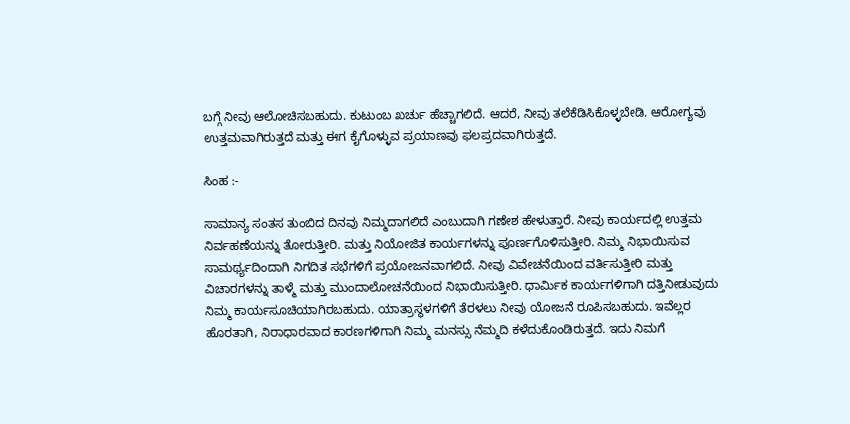ಬಗ್ಗೆ ನೀವು ಆಲೋಚಿಸಬಹುದು. ಕುಟುಂಬ ಖರ್ಚು ಹೆಚ್ಚಾಗಲಿದೆ. ಆದರೆ, ನೀವು ತಲೆಕೆಡಿಸಿಕೊಳ್ಳಬೇಡಿ. ಆರೋಗ್ಯವು ಉತ್ತಮವಾಗಿರುತ್ತದೆ ಮತ್ತು ಈಗ ಕೈಗೊಳ್ಳುವ ಪ್ರಯಾಣವು ಫಲಪ್ರದವಾಗಿರುತ್ತದೆ.

ಸಿಂಹ :-

ಸಾಮಾನ್ಯ ಸಂತಸ ತುಂಬಿದ ದಿನವು ನಿಮ್ಮದಾಗಲಿದೆ ಎಂಬುದಾಗಿ ಗಣೇಶ ಹೇಳುತ್ತಾರೆ. ನೀವು ಕಾರ್ಯದಲ್ಲಿ ಉತ್ತಮ ನಿರ್ವಹಣೆಯನ್ನು ತೋರುತ್ತೀರಿ. ಮತ್ತು ನಿಯೋಜಿತ ಕಾರ್ಯಗಳನ್ನು ಪೂರ್ಣಗೊಳಿಸುತ್ತೀರಿ. ನಿಮ್ಮ ನಿಭಾಯಿಸುವ ಸಾಮರ್ಥ್ಯದಿಂದಾಗಿ ನಿಗದಿತ ಸಭೆಗಳಿಗೆ ಪ್ರಯೋಜನವಾಗಲಿದೆ. ನೀವು ವಿವೇಚನೆಯಿಂದ ವರ್ತಿಸುತ್ತೀರಿ ಮತ್ತು ವಿಚಾರಗಳನ್ನು ತಾಳ್ಮೆ ಮತ್ತು ಮುಂದಾಲೋಚನೆಯಿಂದ ನಿಭಾಯಿಸುತ್ತೀರಿ. ಧಾರ್ಮಿಕ ಕಾರ್ಯಗಳಿಗಾಗಿ ದತ್ತಿನೀಡುವುದು ನಿಮ್ಮ ಕಾರ್ಯಸೂಚಿಯಾಗಿರಬಹುದು. ಯಾತ್ರಾಸ್ಥಳಗಳಿಗೆ ತೆರಳಲು ನೀವು ಯೋಜನೆ ರೂಪಿಸಬಹುದು. ಇವೆಲ್ಲರ ಹೊರತಾಗಿ, ನಿರಾಧಾರವಾದ ಕಾರಣಗಳಿಗಾಗಿ ನಿಮ್ಮ ಮನಸ್ಸು ನೆಮ್ಮದಿ ಕಳೆದುಕೊಂಡಿರುತ್ತದೆ. ಇದು ನಿಮಗೆ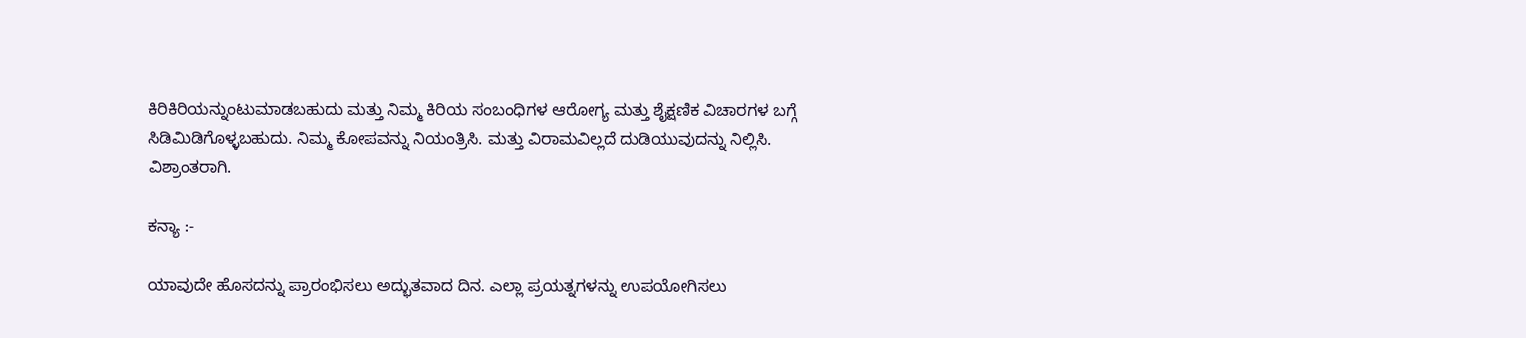ಕಿರಿಕಿರಿಯನ್ನುಂಟುಮಾಡಬಹುದು ಮತ್ತು ನಿಮ್ಮ ಕಿರಿಯ ಸಂಬಂಧಿಗಳ ಆರೋಗ್ಯ ಮತ್ತು ಶೈಕ್ಷಣಿಕ ವಿಚಾರಗಳ ಬಗ್ಗೆ ಸಿಡಿಮಿಡಿಗೊಳ್ಳಬಹುದು. ನಿಮ್ಮ ಕೋಪವನ್ನು ನಿಯಂತ್ರಿಸಿ. ಮತ್ತು ವಿರಾಮವಿಲ್ಲದೆ ದುಡಿಯುವುದನ್ನು ನಿಲ್ಲಿಸಿ. ವಿಶ್ರಾಂತರಾಗಿ.

ಕನ್ಯಾ :-

ಯಾವುದೇ ಹೊಸದನ್ನು ಪ್ರಾರಂಭಿಸಲು ಅದ್ಭುತವಾದ ದಿನ. ಎಲ್ಲಾ ಪ್ರಯತ್ನಗಳನ್ನು ಉಪಯೋಗಿಸಲು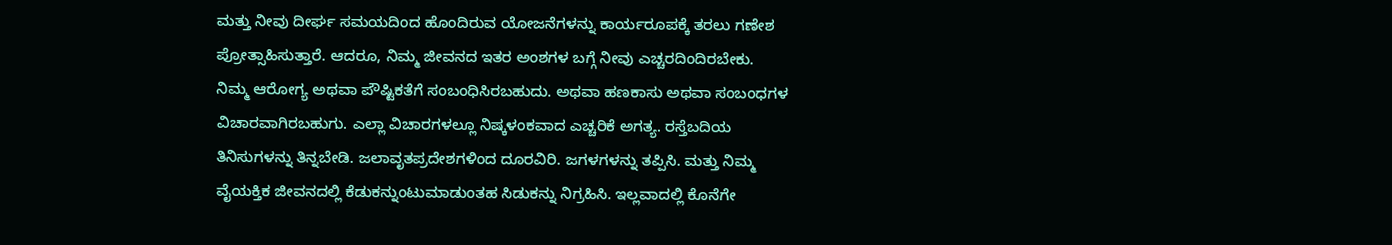ಮತ್ತು ನೀವು ದೀರ್ಘ ಸಮಯದಿಂದ ಹೊಂದಿರುವ ಯೋಜನೆಗಳನ್ನು ಕಾರ್ಯರೂಪಕ್ಕೆ ತರಲು ಗಣೇಶ ಪ್ರೋತ್ಸಾಹಿಸುತ್ತಾರೆ. ಆದರೂ, ನಿಮ್ಮ ಜೀವನದ ಇತರ ಅಂಶಗಳ ಬಗ್ಗೆ ನೀವು ಎಚ್ಚರದಿಂದಿರಬೇಕು. ನಿಮ್ಮ ಆರೋಗ್ಯ ಅಥವಾ ಪೌಷ್ಟಿಕತೆಗೆ ಸಂಬಂಧಿಸಿರಬಹುದು. ಅಥವಾ ಹಣಕಾಸು ಅಥವಾ ಸಂಬಂಧಗಳ ವಿಚಾರವಾಗಿರಬಹುಗು. ಎಲ್ಲಾ ವಿಚಾರಗಳಲ್ಲೂ ನಿಷ್ಕಳಂಕವಾದ ಎಚ್ಚರಿಕೆ ಅಗತ್ಯ. ರಸ್ತೆಬದಿಯ ತಿನಿಸುಗಳನ್ನು ತಿನ್ನಬೇಡಿ. ಜಲಾವೃತಪ್ರದೇಶಗಳಿಂದ ದೂರವಿರಿ. ಜಗಳಗಳನ್ನು ತಪ್ಪಿಸಿ. ಮತ್ತು ನಿಮ್ಮ ವೈಯಕ್ತಿಕ ಜೀವನದಲ್ಲಿ ಕೆಡುಕನ್ನುಂಟುಮಾಡುಂತಹ ಸಿಡುಕನ್ನು ನಿಗ್ರಹಿಸಿ. ಇಲ್ಲವಾದಲ್ಲಿ ಕೊನೆಗೇ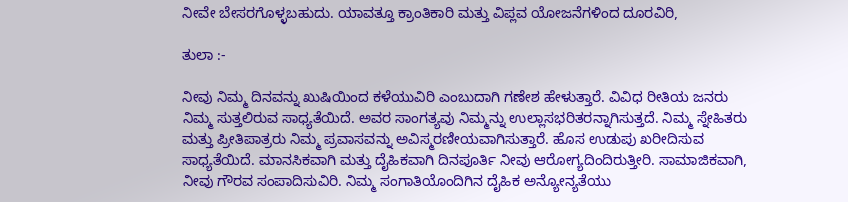ನೀವೇ ಬೇಸರಗೊಳ್ಳಬಹುದು. ಯಾವತ್ತೂ ಕ್ರಾಂತಿಕಾರಿ ಮತ್ತು ವಿಪ್ಲವ ಯೋಜನೆಗಳಿಂದ ದೂರವಿರಿ,

ತುಲಾ :-

ನೀವು ನಿಮ್ಮ ದಿನವನ್ನು ಖುಷಿಯಿಂದ ಕಳೆಯುವಿರಿ ಎಂಬುದಾಗಿ ಗಣೇಶ ಹೇಳುತ್ತಾರೆ. ವಿವಿಧ ರೀತಿಯ ಜನರು ನಿಮ್ಮ ಸುತ್ತಲಿರುವ ಸಾಧ್ಯತೆಯಿದೆ. ಅವರ ಸಾಂಗತ್ಯವು ನಿಮ್ಮನ್ನು ಉಲ್ಲಾಸಭರಿತರನ್ನಾಗಿಸುತ್ತದೆ. ನಿಮ್ಮ ಸ್ನೇಹಿತರು ಮತ್ತು ಪ್ರೀತಿಪಾತ್ರರು ನಿಮ್ಮ ಪ್ರವಾಸವನ್ನು ಅವಿಸ್ಮರಣೀಯವಾಗಿಸುತ್ತಾರೆ. ಹೊಸ ಉಡುಪು ಖರೀದಿಸುವ ಸಾಧ್ಯತೆಯಿದೆ. ಮಾನಸಿಕವಾಗಿ ಮತ್ತು ದೈಹಿಕವಾಗಿ ದಿನಪೂರ್ತಿ ನೀವು ಆರೋಗ್ಯದಿಂದಿರುತ್ತೀರಿ. ಸಾಮಾಜಿಕವಾಗಿ, ನೀವು ಗೌರವ ಸಂಪಾದಿಸುವಿರಿ. ನಿಮ್ಮ ಸಂಗಾತಿಯೊಂದಿಗಿನ ದೈಹಿಕ ಅನ್ಯೋನ್ಯತೆಯು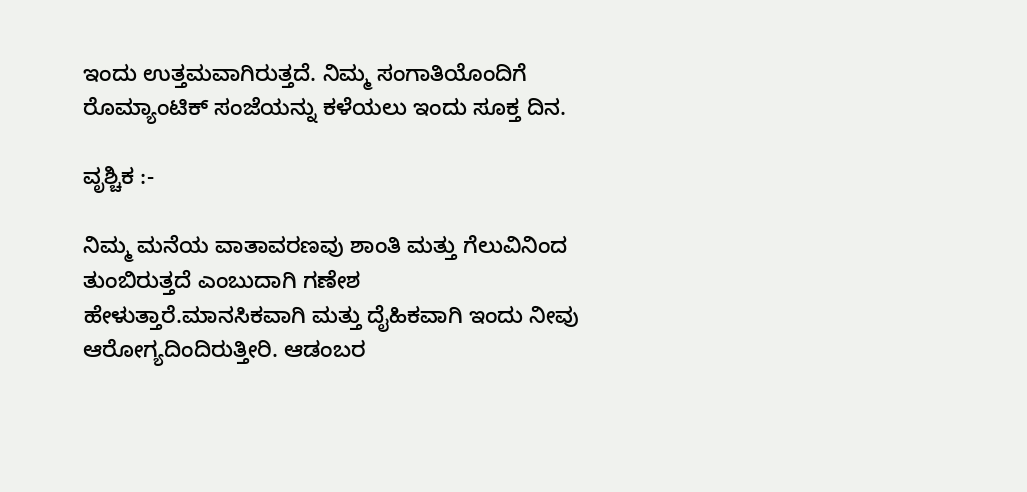ಇಂದು ಉತ್ತಮವಾಗಿರುತ್ತದೆ. ನಿಮ್ಮ ಸಂಗಾತಿಯೊಂದಿಗೆ ರೊಮ್ಯಾಂಟಿಕ್ ಸಂಜೆಯನ್ನು ಕಳೆಯಲು ಇಂದು ಸೂಕ್ತ ದಿನ.

ವೃಶ್ಚಿಕ :-

ನಿಮ್ಮ ಮನೆಯ ವಾತಾವರಣವು ಶಾಂತಿ ಮತ್ತು ಗೆಲುವಿನಿಂದ ತುಂಬಿರುತ್ತದೆ ಎಂಬುದಾಗಿ ಗಣೇಶ ಹೇಳುತ್ತಾರೆ.ಮಾನಸಿಕವಾಗಿ ಮತ್ತು ದೈಹಿಕವಾಗಿ ಇಂದು ನೀವು ಆರೋಗ್ಯದಿಂದಿರುತ್ತೀರಿ. ಆಡಂಬರ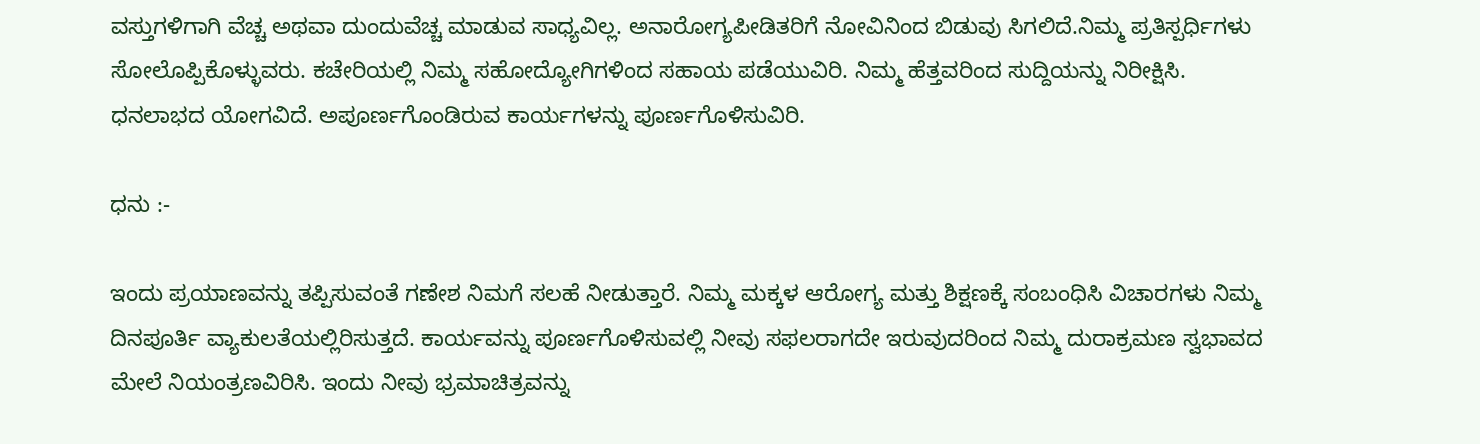ವಸ್ತುಗಳಿಗಾಗಿ ವೆಚ್ಚ ಅಥವಾ ದುಂದುವೆಚ್ಚ ಮಾಡುವ ಸಾಧ್ಯವಿಲ್ಲ. ಅನಾರೋಗ್ಯಪೀಡಿತರಿಗೆ ನೋವಿನಿಂದ ಬಿಡುವು ಸಿಗಲಿದೆ.ನಿಮ್ಮ ಪ್ರತಿಸ್ಪರ್ಧಿಗಳು ಸೋಲೊಪ್ಪಿಕೊಳ್ಳುವರು. ಕಚೇರಿಯಲ್ಲಿ ನಿಮ್ಮ ಸಹೋದ್ಯೋಗಿಗಳಿಂದ ಸಹಾಯ ಪಡೆಯುವಿರಿ. ನಿಮ್ಮ ಹೆತ್ತವರಿಂದ ಸುದ್ದಿಯನ್ನು ನಿರೀಕ್ಷಿಸಿ. ಧನಲಾಭದ ಯೋಗವಿದೆ. ಅಪೂರ್ಣಗೊಂಡಿರುವ ಕಾರ್ಯಗಳನ್ನು ಪೂರ್ಣಗೊಳಿಸುವಿರಿ.

ಧನು :-

ಇಂದು ಪ್ರಯಾಣವನ್ನು ತಪ್ಪಿಸುವಂತೆ ಗಣೇಶ ನಿಮಗೆ ಸಲಹೆ ನೀಡುತ್ತಾರೆ. ನಿಮ್ಮ ಮಕ್ಕಳ ಆರೋಗ್ಯ ಮತ್ತು ಶಿಕ್ಷಣಕ್ಕೆ ಸಂಬಂಧಿಸಿ ವಿಚಾರಗಳು ನಿಮ್ಮ ದಿನಪೂರ್ತಿ ವ್ಯಾಕುಲತೆಯಲ್ಲಿರಿಸುತ್ತದೆ. ಕಾರ್ಯವನ್ನು ಪೂರ್ಣಗೊಳಿಸುವಲ್ಲಿ ನೀವು ಸಫಲರಾಗದೇ ಇರುವುದರಿಂದ ನಿಮ್ಮ ದುರಾಕ್ರಮಣ ಸ್ವಭಾವದ ಮೇಲೆ ನಿಯಂತ್ರಣವಿರಿಸಿ. ಇಂದು ನೀವು ಭ್ರಮಾಚಿತ್ರವನ್ನು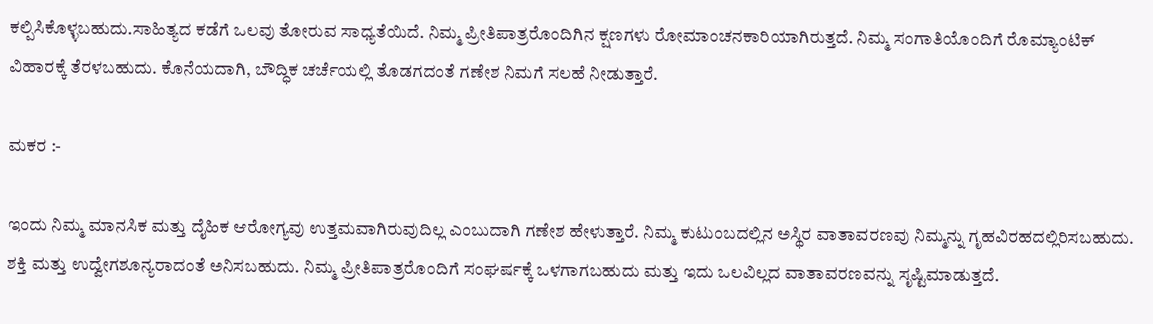ಕಲ್ಪಿಸಿಕೊಳ್ಳಬಹುದು.ಸಾಹಿತ್ಯದ ಕಡೆಗೆ ಒಲವು ತೋರುವ ಸಾಧ್ಯತೆಯಿದೆ. ನಿಮ್ಮ ಪ್ರೀತಿಪಾತ್ರರೊಂದಿಗಿನ ಕ್ಷಣಗಳು ರೋಮಾಂಚನಕಾರಿಯಾಗಿರುತ್ತದೆ. ನಿಮ್ಮ ಸಂಗಾತಿಯೊಂದಿಗೆ ರೊಮ್ಯಾಂಟಿಕ್ ವಿಹಾರಕ್ಕೆ ತೆರಳಬಹುದು. ಕೊನೆಯದಾಗಿ, ಬೌದ್ಧಿಕ ಚರ್ಚೆಯಲ್ಲಿ ತೊಡಗದಂತೆ ಗಣೇಶ ನಿಮಗೆ ಸಲಹೆ ನೀಡುತ್ತಾರೆ.

ಮಕರ :-

ಇಂದು ನಿಮ್ಮ ಮಾನಸಿಕ ಮತ್ತು ದೈಹಿಕ ಆರೋಗ್ಯವು ಉತ್ತಮವಾಗಿರುವುದಿಲ್ಲ ಎಂಬುದಾಗಿ ಗಣೇಶ ಹೇಳುತ್ತಾರೆ. ನಿಮ್ಮ ಕುಟುಂಬದಲ್ಲಿನ ಅಸ್ಥಿರ ವಾತಾವರಣವು ನಿಮ್ಮನ್ನು ಗೃಹವಿರಹದಲ್ಲಿರಿಸಬಹುದು. ಶಕ್ತಿ ಮತ್ತು ಉದ್ವೇಗಶೂನ್ಯರಾದಂತೆ ಅನಿಸಬಹುದು. ನಿಮ್ಮ ಪ್ರೀತಿಪಾತ್ರರೊಂದಿಗೆ ಸಂಘರ್ಷಕ್ಕೆ ಒಳಗಾಗಬಹುದು ಮತ್ತು ಇದು ಒಲವಿಲ್ಲದ ವಾತಾವರಣವನ್ನು ಸೃಷ್ಟಿಮಾಡುತ್ತದೆ.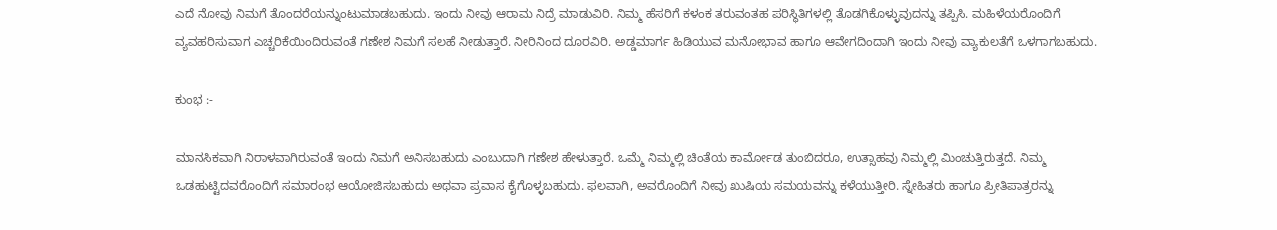ಎದೆ ನೋವು ನಿಮಗೆ ತೊಂದರೆಯನ್ನುಂಟುಮಾಡಬಹುದು. ಇಂದು ನೀವು ಆರಾಮ ನಿದ್ರೆ ಮಾಡುವಿರಿ. ನಿಮ್ಮ ಹೆಸರಿಗೆ ಕಳಂಕ ತರುವಂತಹ ಪರಿಸ್ಥಿತಿಗಳಲ್ಲಿ ತೊಡಗಿಕೊಳ್ಳುವುದನ್ನು ತಪ್ಪಿಸಿ. ಮಹಿಳೆಯರೊಂದಿಗೆ ವ್ಯವಹರಿಸುವಾಗ ಎಚ್ಚರಿಕೆಯಿಂದಿರುವಂತೆ ಗಣೇಶ ನಿಮಗೆ ಸಲಹೆ ನೀಡುತ್ತಾರೆ. ನೀರಿನಿಂದ ದೂರವಿರಿ. ಅಡ್ಡಮಾರ್ಗ ಹಿಡಿಯುವ ಮನೋಭಾವ ಹಾಗೂ ಆವೇಗದಿಂದಾಗಿ ಇಂದು ನೀವು ವ್ಯಾಕುಲತೆಗೆ ಒಳಗಾಗಬಹುದು.

ಕುಂಭ :-

ಮಾನಸಿಕವಾಗಿ ನಿರಾಳವಾಗಿರುವಂತೆ ಇಂದು ನಿಮಗೆ ಅನಿಸಬಹುದು ಎಂಬುದಾಗಿ ಗಣೇಶ ಹೇಳುತ್ತಾರೆ. ಒಮ್ಮೆ ನಿಮ್ಮಲ್ಲಿ ಚಿಂತೆಯ ಕಾರ್ಮೋಡ ತುಂಬಿದರೂ, ಉತ್ಸಾಹವು ನಿಮ್ಮಲ್ಲಿ ಮಿಂಚುತ್ತಿರುತ್ತದೆ. ನಿಮ್ಮ ಒಡಹುಟ್ಟಿದವರೊಂದಿಗೆ ಸಮಾರಂಭ ಆಯೋಜಿಸಬಹುದು ಅಥವಾ ಪ್ರವಾಸ ಕೈಗೊಳ್ಳಬಹುದು. ಫಲವಾಗಿ, ಅವರೊಂದಿಗೆ ನೀವು ಖುಷಿಯ ಸಮಯವನ್ನು ಕಳೆಯುತ್ತೀರಿ. ಸ್ನೇಹಿತರು ಹಾಗೂ ಪ್ರೀತಿಪಾತ್ರರನ್ನು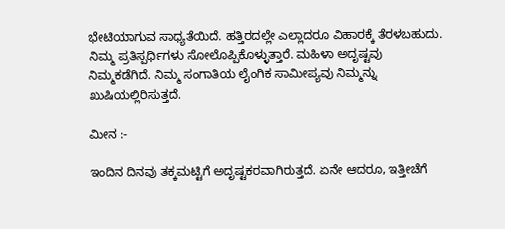ಭೇಟಿಯಾಗುವ ಸಾಧ್ಯತೆಯಿದೆ. ಹತ್ತಿರದಲ್ಲೇ ಎಲ್ಲಾದರೂ ವಿಹಾರಕ್ಕೆ ತೆರಳಬಹುದು. ನಿಮ್ಮ ಪ್ರತಿಸ್ಪರ್ಧಿಗಳು ಸೋಲೊಪ್ಪಿಕೊಳ್ಳುತ್ತಾರೆ. ಮಹಿಳಾ ಅದೃಷ್ಟವು ನಿಮ್ಮಕಡೆಗಿದೆ. ನಿಮ್ಮ ಸಂಗಾತಿಯ ಲೈಂಗಿಕ ಸಾಮೀಪ್ಯವು ನಿಮ್ಮನ್ನು ಖುಷಿಯಲ್ಲಿರಿಸುತ್ತದೆ.

ಮೀನ :-

ಇಂದಿನ ದಿನವು ತಕ್ಕಮಟ್ಟಿಗೆ ಅದೃಷ್ಟಕರವಾಗಿರುತ್ತದೆ. ಏನೇ ಆದರೂ, ಇತ್ತೀಚೆಗೆ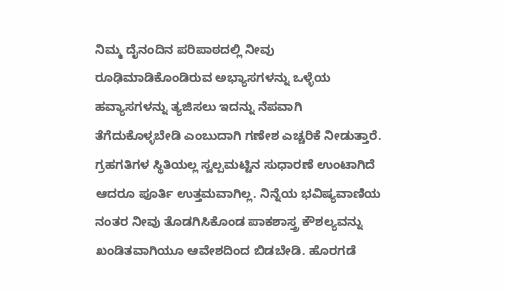ನಿಮ್ಮ ದೈನಂದಿನ ಪರಿಪಾಠದಲ್ಲಿ ನೀವು ರೂಢಿಮಾಡಿಕೊಂಡಿರುವ ಅಭ್ಯಾಸಗಳನ್ನು ಒಳ್ಳೆಯ ಹವ್ಯಾಸಗಳನ್ನು ತ್ಯಜಿಸಲು ಇದನ್ನು ನೆಪವಾಗಿ ತೆಗೆದುಕೊಳ್ಳಬೇಡಿ ಎಂಬುದಾಗಿ ಗಣೇಶ ಎಚ್ಚರಿಕೆ ನೀಡುತ್ತಾರೆ. ಗ್ರಹಗತಿಗಳ ಸ್ಥಿತಿಯಲ್ಲ ಸ್ವಲ್ಪಮಟ್ಟಿನ ಸುಧಾರಣೆ ಉಂಟಾಗಿದೆ ಆದರೂ ಪೂರ್ತಿ ಉತ್ತಮವಾಗಿಲ್ಲ. ನಿನ್ನೆಯ ಭವಿಷ್ಯವಾಣಿಯ ನಂತರ ನೀವು ತೊಡಗಿಸಿಕೊಂಡ ಪಾಕಶಾಸ್ತ್ರ ಕೌಶಲ್ಯವನ್ನು ಖಂಡಿತವಾಗಿಯೂ ಆವೇಶದಿಂದ ಬಿಡಬೇಡಿ. ಹೊರಗಡೆ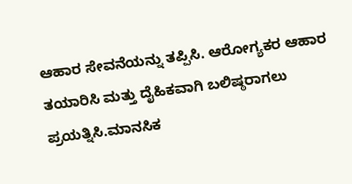ಆಹಾರ ಸೇವನೆಯನ್ನು ತಪ್ಪಿಸಿ. ಆರೋಗ್ಯಕರ ಆಹಾರ ತಯಾರಿಸಿ ಮತ್ತು ದೈಹಿಕವಾಗಿ ಬಲಿಷ್ಠರಾಗಲು ಪ್ರಯತ್ನಿಸಿ.ಮಾನಸಿಕ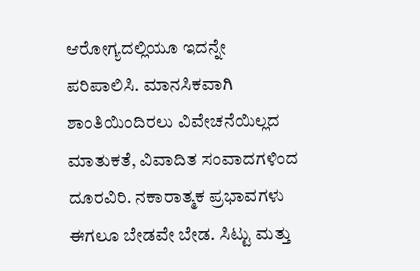ಆರೋಗ್ಯದಲ್ಲಿಯೂ ಇದನ್ನೇ ಪರಿಪಾಲಿಸಿ. ಮಾನಸಿಕವಾಗಿ ಶಾಂತಿಯಿಂದಿರಲು ವಿವೇಚನೆಯಿಲ್ಲದ ಮಾತುಕತೆ, ವಿವಾದಿತ ಸಂವಾದಗಳಿಂದ ದೂರವಿರಿ. ನಕಾರಾತ್ಮಕ ಪ್ರಭಾವಗಳು ಈಗಲೂ ಬೇಡವೇ ಬೇಡ. ಸಿಟ್ಟು ಮತ್ತು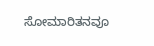ಸೋಮಾರಿತನವೂ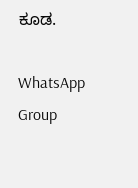ಕೂಡ.

WhatsApp Group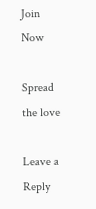Join Now

Spread the love

Leave a Reply